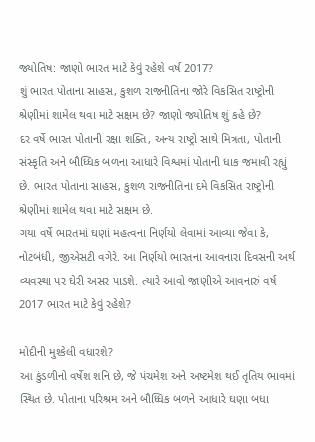જ્યોતિષ: જાણો ભારત માટે કેવું રહેશે વર્ષ 2017?
શું ભારત પોતાના સાહસ, કુશળ રાજનીતિના જોરે વિકસિત રાષ્ટ્રોની શ્રેણીમાં શામેલ થવા માટે સક્ષમ છે? જાણો જ્યોતિષ શું કહે છે?
દર વર્ષે ભારત પોતાની રક્ષા શક્તિ, અન્ય રાષ્ટ્રો સાથે મિત્રતા, પોતાની સંસ્કૃતિ અને બૌધ્ધિક બળના આધારે વિશ્વમાં પોતાની ધાક જમાવી રહ્યું છે. ભારત પોતાના સાહસ, કુશળ રાજનીતિના દમે વિકસિત રાષ્ટ્રોની શ્રેણીમાં શામેલ થવા માટે સક્ષમ છે.
ગયા વર્ષે ભારતમાં ઘણાં મહત્વના નિર્ણયો લેવામાં આવ્યા જેવા કે, નોટબંધી, જીએસટી વગેરે. આ નિર્ણયો ભારતના આવનારા દિવસની અર્થ વ્યવસ્થા પર ઘેરી અસર પાડશે. ત્યારે આવો જાણીએ આવનારું વર્ષ 2017 ભારત માટે કેવું રહેશે?

મોદીની મુશ્કેલી વધારશે?
આ કુંડળીનો વર્ષેશ શનિ છે, જે પંચમેશ અને અષ્ટમેશ થઈ તૃતિય ભાવમાં સ્થિત છે. પોતાના પરિશ્રમ અને બૌધ્ધિક બળને આધારે ઘણા બધા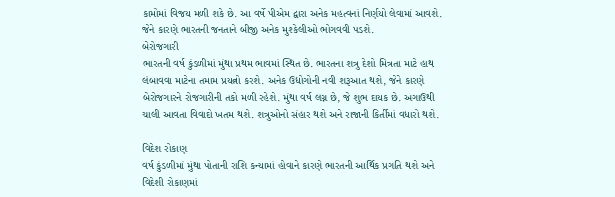કામોમાં વિજય મળી શકે છે. આ વર્ષે પીએમ દ્વારા અનેક મહત્વનાં નિર્ણયો લેવામાં આવશે. જેને કારણે ભારતની જનતાને બીજી અનેક મુશ્કેલીઓ ભોગવવી પડશે.
બેરોજગારી
ભારતની વર્ષ કુંડળીમાં મુંથા પ્રથમ ભાવમાં સ્થિત છે. ભારતના શત્રુ દેશો મિત્રતા માટે હાથ લંબાવવા માટેના તમામ પ્રયત્નો કરશે. અનેક ઉદ્યોગોની નવી શરૂઆત થશે, જેને કારણે બેરોજગારને રોજગારીની તકો મળી રહેશે. મુંથા વર્ષ લગ્ન છે, જે શુભ દાયક છે. અગાઉથી ચાલી આવતા વિવાદો ખતમ થશે. શત્રુઓનો સંહાર થશે અને રાજાની કિર્તીમાં વધારો થશે.

વિદેશ રોકાણ
વર્ષ કુંડળીમાં મુંથા પોતાની રાશિ કન્યામાં હોવાને કારણે ભારતની આર્થિક પ્રગતિ થશે અને વિદેશી રોકાણમાં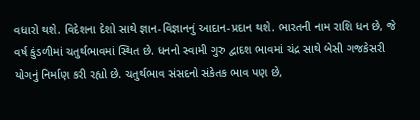વધારો થશે. વિદેશના દેશો સાથે જ્ઞાન-વિજ્ઞાનનું આદાન-પ્રદાન થશે. ભારતની નામ રાશિ ધન છે, જે વર્ષ કુંડળીમાં ચતુર્થભાવમાં સ્થિત છે. ધનનો સ્વામી ગુરુ દ્વાદશ ભાવમાં ચંદ્ર સાથે બેસી ગજકેસરી યોગનું નિર્માણ કરી રહ્યો છે. ચતુર્થભાવ સંસદનો સંકેતક ભાવ પણ છે,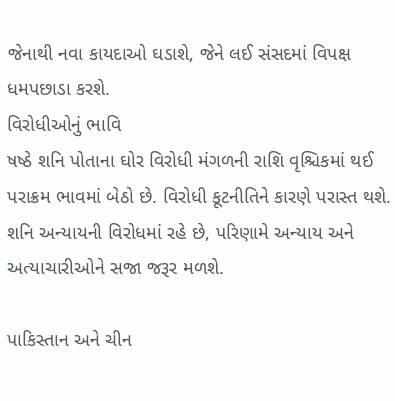જેનાથી નવા કાયદાઓ ઘડાશે, જેને લઈ સંસદમાં વિપક્ષ ધમપછાડા કરશે.
વિરોધીઓનું ભાવિ
ષષ્ઠે શનિ પોતાના ઘોર વિરોધી મંગળની રાશિ વૃશ્ચિકમાં થઈ પરાક્રમ ભાવમાં બેઠો છે. વિરોધી કૂટનીતિને કારણે પરાસ્ત થશે. શનિ અન્યાયની વિરોધમાં રહે છે, પરિણામે અન્યાય અને અત્યાચારીઓને સજા જરૂર મળશે.

પાકિસ્તાન અને ચીન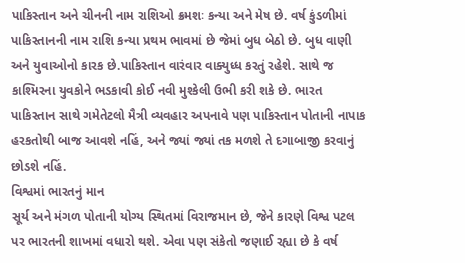પાકિસ્તાન અને ચીનની નામ રાશિઓ ક્રમશઃ કન્યા અને મેષ છે. વર્ષ કુંડળીમાં પાકિસ્તાનની નામ રાશિ કન્યા પ્રથમ ભાવમાં છે જેમાં બુધ બેઠો છે. બુધ વાણી અને યુવાઓનો કારક છે.પાકિસ્તાન વારંવાર વાક્યુધ્ધ કરતું રહેશે. સાથે જ કાશ્મિરના યુવકોને ભડકાવી કોઈ નવી મુશ્કેલી ઉભી કરી શકે છે. ભારત પાકિસ્તાન સાથે ગમેતેટલો મૈત્રી વ્યવહાર અપનાવે પણ પાકિસ્તાન પોતાની નાપાક હરકતોથી બાજ આવશે નહિં, અને જ્યાં જ્યાં તક મળશે તે દગાબાજી કરવાનું છોડશે નહિં.
વિશ્વમાં ભારતનું માન
સૂર્ય અને મંગળ પોતાની યોગ્ય સ્થિતમાં વિરાજમાન છે, જેને કારણે વિશ્વ પટલ પર ભારતની શાખમાં વધારો થશે. એવા પણ સંકેતો જણાઈ રહ્યા છે કે વર્ષ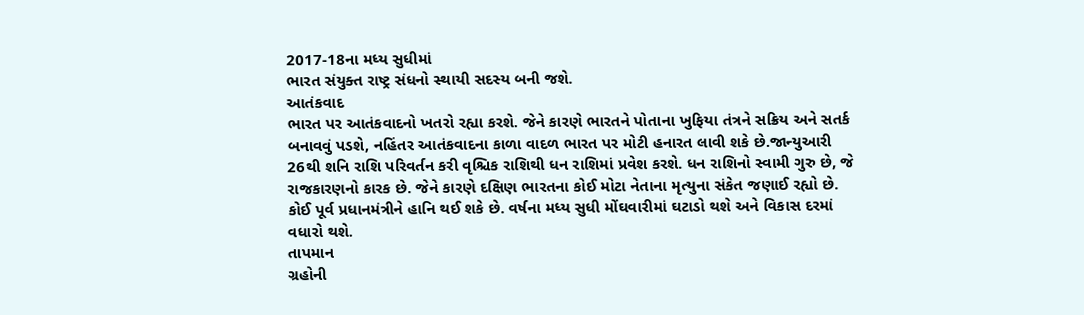2017-18ના મધ્ય સુધીમાં
ભારત સંયુક્ત રાષ્ટ્ર સંધનો સ્થાયી સદસ્ય બની જશે.
આતંકવાદ
ભારત પર આતંકવાદનો ખતરો રહ્યા કરશે. જેને કારણે ભારતને પોતાના ખુફિયા તંત્રને સક્રિય અને સતર્ક બનાવવું પડશે, નહિંતર આતંકવાદના કાળા વાદળ ભારત પર મોટી હનારત લાવી શકે છે.જાન્યુઆરી 26થી શનિ રાશિ પરિવર્તન કરી વૃશ્ચિક રાશિથી ધન રાશિમાં પ્રવેશ કરશે. ધન રાશિનો સ્વામી ગુરુ છે, જે રાજકારણનો કારક છે. જેને કારણે દક્ષિણ ભારતના કોઈ મોટા નેતાના મૃત્યુના સંકેત જણાઈ રહ્યો છે. કોઈ પૂર્વ પ્રધાનમંત્રીને હાનિ થઈ શકે છે. વર્ષના મધ્ય સુધી મોંઘવારીમાં ઘટાડો થશે અને વિકાસ દરમાં વધારો થશે.
તાપમાન
ગ્રહોની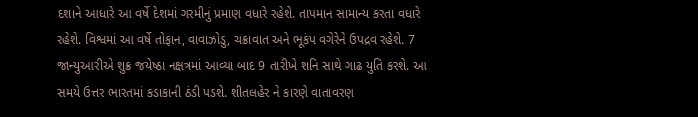દશાને આધારે આ વર્ષે દેશમાં ગરમીનું પ્રમાણ વધારે રહેશે. તાપમાન સામાન્ય કરતા વધારે રહેશે. વિશ્વમાં આ વર્ષે તોફાન, વાવાઝોડુ, ચક્રાવાત અને ભૂકંપ વગેરેને ઉપદ્રવ રહેશે. 7 જાન્યુઆરીએ શુક્ર જયેષ્ઠા નક્ષત્રમાં આવ્યા બાદ 9 તારીખે શનિ સાથે ગાઢ યુતિ કરશે. આ સમયે ઉત્તર ભારતમાં કડાકાની ઠંડી પડશે. શીતલહેર ને કારણે વાતાવરણ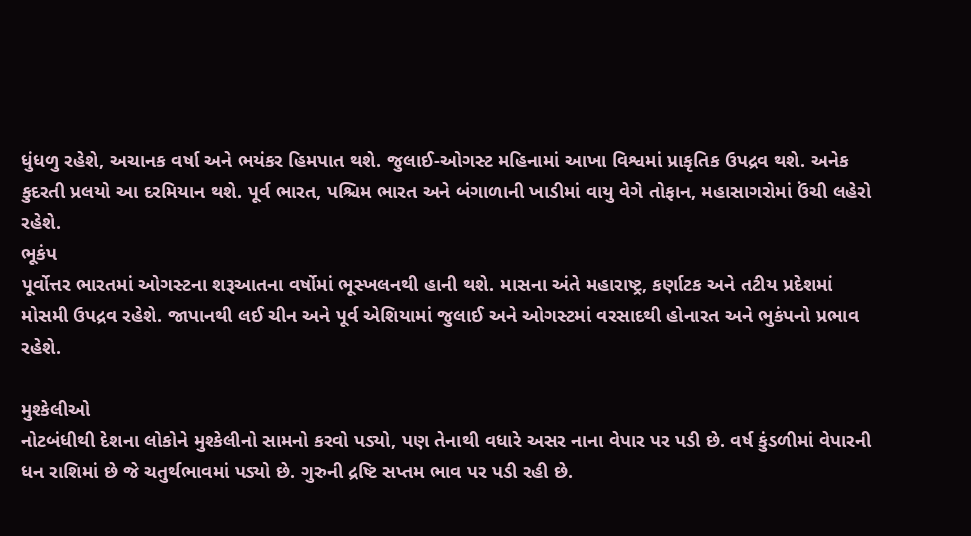ધુંધળુ રહેશે, અચાનક વર્ષા અને ભયંકર હિમપાત થશે. જુલાઈ-ઓગસ્ટ મહિનામાં આખા વિશ્વમાં પ્રાકૃતિક ઉપદ્રવ થશે. અનેક કુદરતી પ્રલયો આ દરમિયાન થશે. પૂર્વ ભારત, પશ્ચિમ ભારત અને બંગાળાની ખાડીમાં વાયુ વેગે તોફાન, મહાસાગરોમાં ઉંચી લહેરો રહેશે.
ભૂકંપ
પૂર્વોત્તર ભારતમાં ઓગસ્ટના શરૂઆતના વર્ષોમાં ભૂસ્ખલનથી હાની થશે. માસના અંતે મહારાષ્ટ્ર, કર્ણાટક અને તટીય પ્રદેશમાં મોસમી ઉપદ્રવ રહેશે. જાપાનથી લઈ ચીન અને પૂર્વ એશિયામાં જુલાઈ અને ઓગસ્ટમાં વરસાદથી હોનારત અને ભુકંપનો પ્રભાવ રહેશે.

મુશ્કેલીઓ
નોટબંધીથી દેશના લોકોને મુશ્કેલીનો સામનો કરવો પડ્યો, પણ તેનાથી વધારે અસર નાના વેપાર પર પડી છે. વર્ષ કુંડળીમાં વેપારની ધન રાશિમાં છે જે ચતુર્થભાવમાં પડ્યો છે. ગુરુની દ્રષ્ટિ સપ્તમ ભાવ પર પડી રહી છે.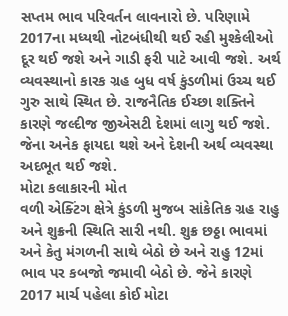સપ્તમ ભાવ પરિવર્તન લાવનારો છે. પરિણામે 2017ના મધ્યથી નોટબંધીથી થઈ રહી મુશ્કેલીઓ દૂર થઈ જશે અને ગાડી ફરી પાટે આવી જશે. અર્થ વ્યવસ્થાનો કારક ગ્રહ બુધ વર્ષ કુંડળીમાં ઉચ્ચ થઈ ગુરુ સાથે સ્થિત છે. રાજનૈતિક ઈચ્છા શક્તિને કારણે જલ્દીજ જીએસટી દેશમાં લાગુ થઈ જશે. જેના અનેક ફાયદા થશે અને દેશની અર્થ વ્યવસ્થા અદભૂત થઈ જશે.
મોટા કલાકારની મોત
વળી એક્ટિંગ ક્ષેત્રે કુંડળી મુજબ સાંકેતિક ગ્રહ રાહુ અને શુક્રની સ્થિતિ સારી નથી. શુક્ર છઠ્ઠા ભાવમાં અને કેતુ મંગળની સાથે બેઠો છે અને રાહુ 12માં ભાવ પર કબજો જમાવી બેઠો છે. જેને કારણે 2017 માર્ચ પહેલા કોઈ મોટા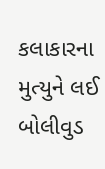કલાકારના મુત્યુને લઈ બોલીવુડ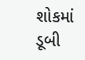શોકમાં ડૂબી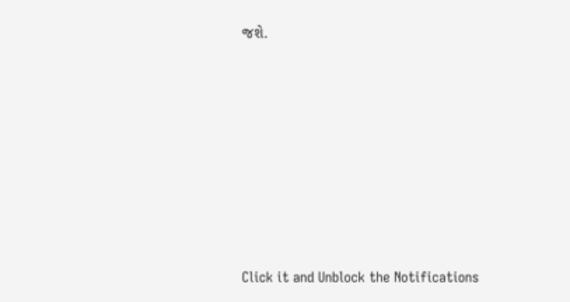જશે.












Click it and Unblock the Notifications